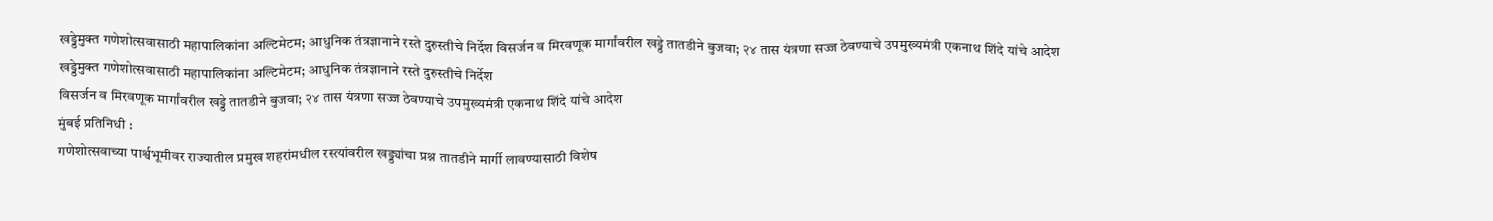खड्डेमुक्त गणेशोत्सवासाठी महापालिकांना अल्टिमेटम; आधुनिक तंत्रज्ञानाने रस्ते दुरुस्तीचे निर्देश विसर्जन व मिरवणूक मार्गांवरील खड्डे तातडीने बुजवा; २४ तास यंत्रणा सज्ज ठेवण्याचे उपमुख्यमंत्री एकनाथ शिंदे यांचे आदेश
खड्डेमुक्त गणेशोत्सवासाठी महापालिकांना अल्टिमेटम; आधुनिक तंत्रज्ञानाने रस्ते दुरुस्तीचे निर्देश
विसर्जन व मिरवणूक मार्गांवरील खड्डे तातडीने बुजवा; २४ तास यंत्रणा सज्ज ठेवण्याचे उपमुख्यमंत्री एकनाथ शिंदे यांचे आदेश
मुंबई प्रतिनिधी :
गणेशोत्सवाच्या पार्श्वभूमीवर राज्यातील प्रमुख शहरांमधील रस्त्यांवरील खड्ड्यांचा प्रश्न तातडीने मार्गी लावण्यासाठी विशेष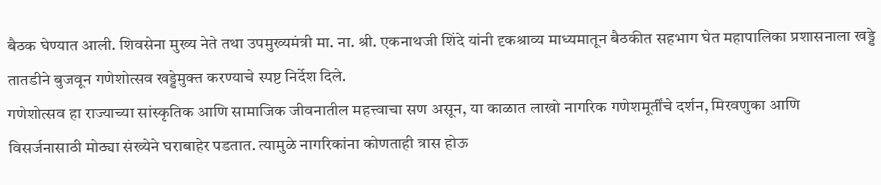बैठक घेण्यात आली. शिवसेना मुख्य नेते तथा उपमुख्यमंत्री मा. ना. श्री. एकनाथजी शिंदे यांनी दृकश्राव्य माध्यमातून बैठकीत सहभाग घेत महापालिका प्रशासनाला खड्डे तातडीने बुजवून गणेशोत्सव खड्डेमुक्त करण्याचे स्पष्ट निर्देश दिले.
गणेशोत्सव हा राज्याच्या सांस्कृतिक आणि सामाजिक जीवनातील महत्त्वाचा सण असून, या काळात लाखो नागरिक गणेशमूर्तींचे दर्शन, मिरवणुका आणि विसर्जनासाठी मोठ्या संख्येने घराबाहेर पडतात. त्यामुळे नागरिकांना कोणताही त्रास होऊ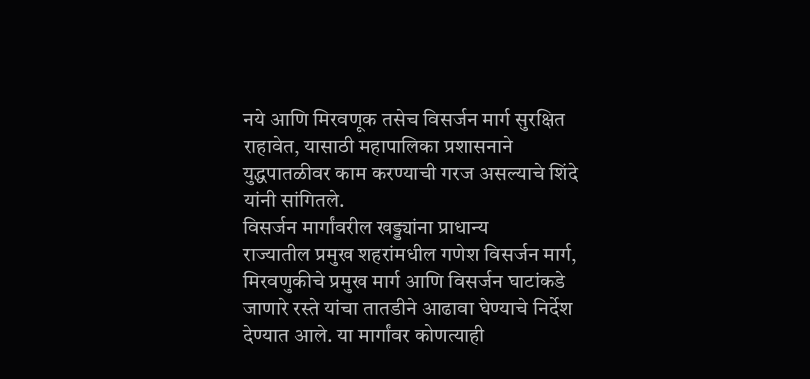नये आणि मिरवणूक तसेच विसर्जन मार्ग सुरक्षित राहावेत, यासाठी महापालिका प्रशासनाने युद्धपातळीवर काम करण्याची गरज असल्याचे शिंदे यांनी सांगितले.
विसर्जन मार्गांवरील खड्ड्यांना प्राधान्य
राज्यातील प्रमुख शहरांमधील गणेश विसर्जन मार्ग, मिरवणुकीचे प्रमुख मार्ग आणि विसर्जन घाटांकडे जाणारे रस्ते यांचा तातडीने आढावा घेण्याचे निर्देश देण्यात आले. या मार्गांवर कोणत्याही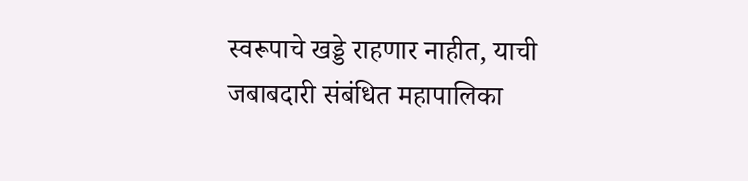स्वरूपाचे खड्डे राहणार नाहीत, याची जबाबदारी संबंधित महापालिका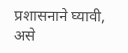प्रशासनाने घ्यावी, असे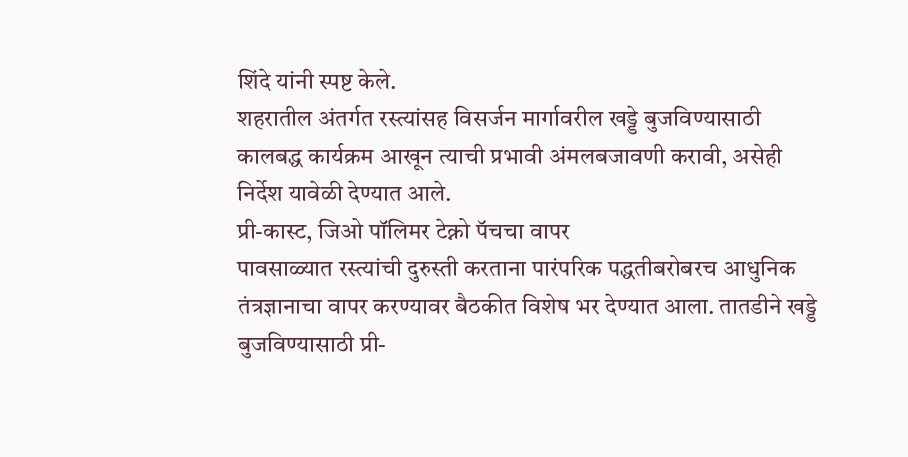शिंदे यांनी स्पष्ट केले.
शहरातील अंतर्गत रस्त्यांसह विसर्जन मार्गावरील खड्डे बुजविण्यासाठी कालबद्ध कार्यक्रम आखून त्याची प्रभावी अंमलबजावणी करावी, असेही निर्देश यावेळी देण्यात आले.
प्री-कास्ट, जिओ पॉलिमर टेक्नो पॅचचा वापर
पावसाळ्यात रस्त्यांची दुरुस्ती करताना पारंपरिक पद्धतीबरोबरच आधुनिक तंत्रज्ञानाचा वापर करण्यावर बैठकीत विशेष भर देण्यात आला. तातडीने खड्डे बुजविण्यासाठी प्री-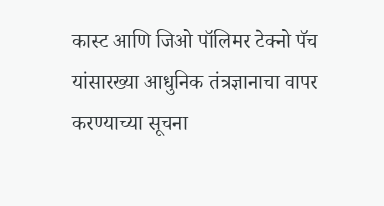कास्ट आणि जिओ पॉलिमर टेक्नो पॅच यांसारख्या आधुनिक तंत्रज्ञानाचा वापर करण्याच्या सूचना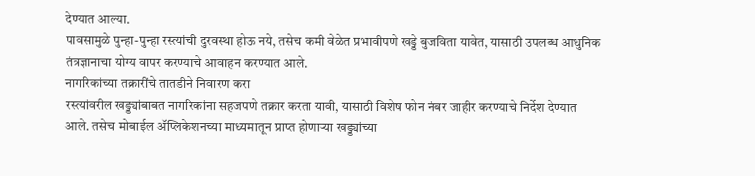देण्यात आल्या.
पावसामुळे पुन्हा-पुन्हा रस्त्यांची दुरवस्था होऊ नये, तसेच कमी वेळेत प्रभावीपणे खड्डे बुजविता यावेत, यासाठी उपलब्ध आधुनिक तंत्रज्ञानाचा योग्य वापर करण्याचे आवाहन करण्यात आले.
नागरिकांच्या तक्रारींचे तातडीने निवारण करा
रस्त्यांवरील खड्ड्यांबाबत नागरिकांना सहजपणे तक्रार करता यावी, यासाठी विशेष फोन नंबर जाहीर करण्याचे निर्देश देण्यात आले. तसेच मोबाईल ॲप्लिकेशनच्या माध्यमातून प्राप्त होणाऱ्या खड्ड्यांच्या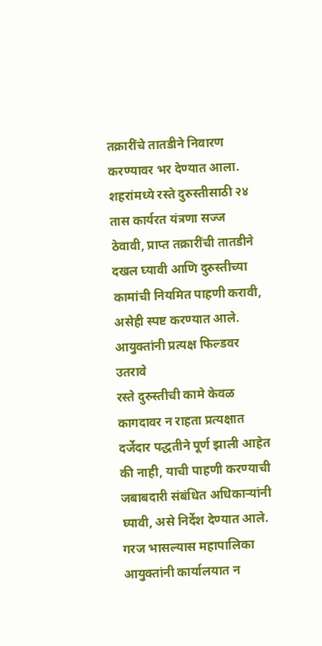तक्रारींचे तातडीने निवारण करण्यावर भर देण्यात आला.
शहरांमध्ये रस्ते दुरुस्तीसाठी २४ तास कार्यरत यंत्रणा सज्ज ठेवावी, प्राप्त तक्रारींची तातडीने दखल घ्यावी आणि दुरुस्तीच्या कामांची नियमित पाहणी करावी, असेही स्पष्ट करण्यात आले.
आयुक्तांनी प्रत्यक्ष फिल्डवर उतरावे
रस्ते दुरुस्तीची कामे केवळ कागदावर न राहता प्रत्यक्षात दर्जेदार पद्धतीने पूर्ण झाली आहेत की नाही, याची पाहणी करण्याची जबाबदारी संबंधित अधिकाऱ्यांनी घ्यावी, असे निर्देश देण्यात आले.
गरज भासल्यास महापालिका आयुक्तांनी कार्यालयात न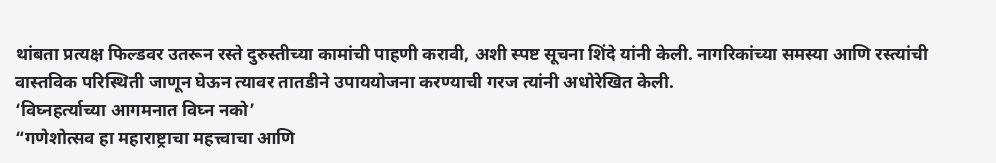थांबता प्रत्यक्ष फिल्डवर उतरून रस्ते दुरुस्तीच्या कामांची पाहणी करावी, अशी स्पष्ट सूचना शिंदे यांनी केली. नागरिकांच्या समस्या आणि रस्त्यांची वास्तविक परिस्थिती जाणून घेऊन त्यावर तातडीने उपाययोजना करण्याची गरज त्यांनी अधोरेखित केली.
‘विघ्नहर्त्याच्या आगमनात विघ्न नको’
“गणेशोत्सव हा महाराष्ट्राचा महत्त्वाचा आणि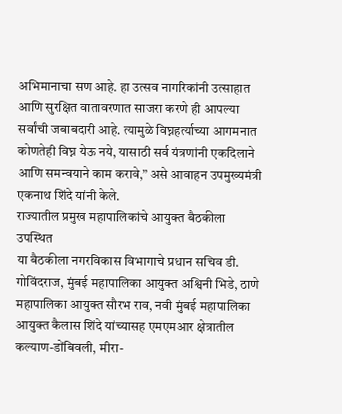अभिमानाचा सण आहे. हा उत्सव नागरिकांनी उत्साहात आणि सुरक्षित वातावरणात साजरा करणे ही आपल्या सर्वांची जबाबदारी आहे. त्यामुळे विघ्नहर्त्याच्या आगमनात कोणतेही विघ्न येऊ नये, यासाठी सर्व यंत्रणांनी एकदिलाने आणि समन्वयाने काम करावे,” असे आवाहन उपमुख्यमंत्री एकनाथ शिंदे यांनी केले.
राज्यातील प्रमुख महापालिकांचे आयुक्त बैठकीला उपस्थित
या बैठकीला नगरविकास विभागाचे प्रधान सचिव डी. गोविंदराज, मुंबई महापालिका आयुक्त अश्विनी भिडे, ठाणे महापालिका आयुक्त सौरभ राव, नवी मुंबई महापालिका आयुक्त कैलास शिंदे यांच्यासह एमएमआर क्षेत्रातील कल्याण-डोंबिवली, मीरा-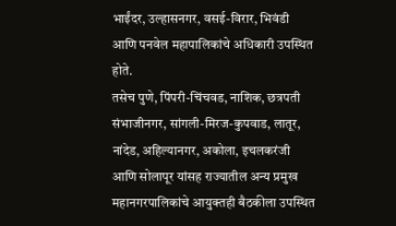भाईंदर, उल्हासनगर, वसई-विरार, भिवंडी आणि पनवेल महापालिकांचे अधिकारी उपस्थित होते.
तसेच पुणे, पिंपरी-चिंचवड, नाशिक, छत्रपती संभाजीनगर, सांगली-मिरज-कुपवाड, लातूर, नांदेड, अहिल्यानगर, अकोला, इचलकरंजी आणि सोलापूर यांसह राज्यातील अन्य प्रमुख महानगरपालिकांचे आयुक्तही बैठकीला उपस्थित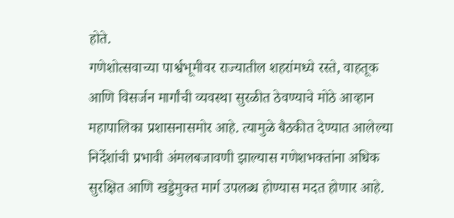होते.
गणेशोत्सवाच्या पार्श्वभूमीवर राज्यातील शहरांमध्ये रस्ते, वाहतूक आणि विसर्जन मार्गांची व्यवस्था सुरळीत ठेवण्याचे मोठे आव्हान महापालिका प्रशासनासमोर आहे. त्यामुळे बैठकीत देण्यात आलेल्या निर्देशांची प्रभावी अंमलबजावणी झाल्यास गणेशभक्तांना अधिक सुरक्षित आणि खड्डेमुक्त मार्ग उपलब्ध होण्यास मदत होणार आहे.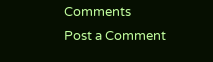Comments
Post a Comment